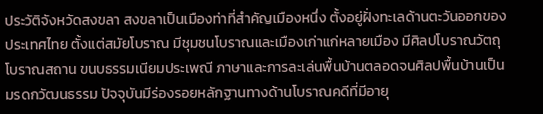ประวัติจังหวัดสงขลา สงขลาเป็นเมืองท่าที่สำคัญเมืองหนึ่ง ตั้งอยู่ฝั่งทะเลด้านตะวันออกของประเทศไทย ตั้งแต่สมัยโบราณ มีชุมชนโบราณและเมืองเก่าแก่หลายเมือง มีศิลปโบราณวัตถุ โบราณสถาน ขนบธรรมเนียมประเพณี ภาษาและการละเล่นพื้นบ้านตลอดจนศิลปพื้นบ้านเป็นมรดกวัฒนธรรม ปัจจุบันมีร่องรอยหลักฐานทางด้านโบราณคดีที่มีอายุ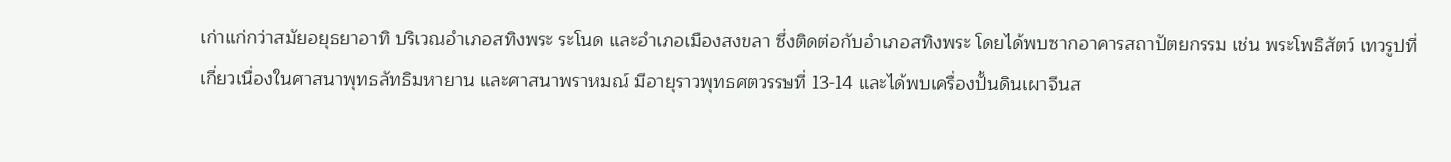เก่าแก่กว่าสมัยอยุธยาอาทิ บริเวณอำเภอสทิงพระ ระโนด และอำเภอเมืองสงขลา ซึ่งติดต่อกับอำเภอสทิงพระ โดยได้พบซากอาคารสถาปัตยกรรม เช่น พระโพธิสัตว์ เทวรูปที่เกี่ยวเนื่องในศาสนาพุทธลัทธิมหายาน และศาสนาพราหมณ์ มีอายุราวพุทธศตวรรษที่ 13-14 และได้พบเครื่องปั้นดินเผาจีนส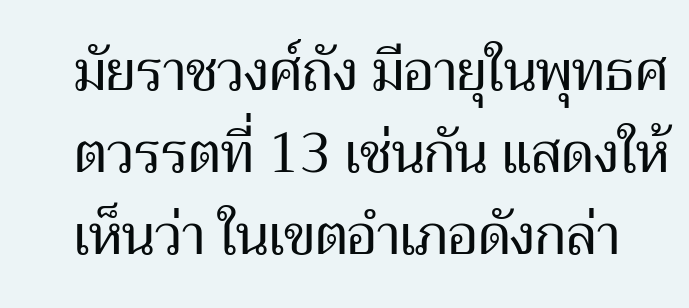มัยราชวงศ์ถัง มีอายุในพุทธศตวรรตที่ 13 เช่นกัน แสดงให้เห็นว่า ในเขตอำเภอดังกล่า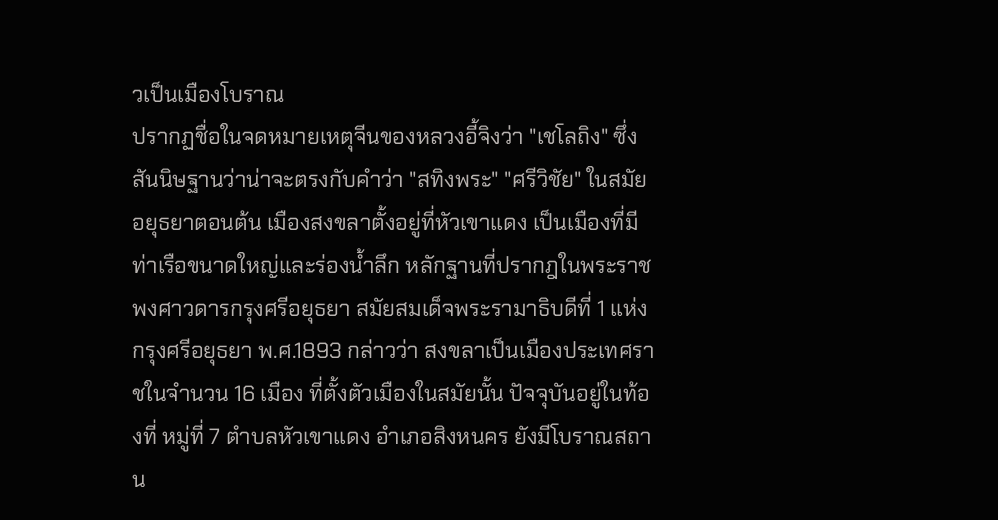วเป็นเมืองโบราณ
ปรากฏชื่อในจดหมายเหตุจีนของหลวงอี้จิงว่า "เชโลถิง" ซึ่งสันนิษฐานว่าน่าจะตรงกับคำว่า "สทิงพระ" "ศรีวิชัย" ในสมัยอยุธยาตอนต้น เมืองสงขลาตั้งอยู่ที่หัวเขาแดง เป็นเมืองที่มีท่าเรือขนาดใหญ่และร่องน้ำลึก หลักฐานที่ปรากฎในพระราชพงศาวดารกรุงศรีอยุธยา สมัยสมเด็จพระรามาธิบดีที่ 1 แห่งกรุงศรีอยุธยา พ.ศ.1893 กล่าวว่า สงขลาเป็นเมืองประเทศราชในจำนวน 16 เมือง ที่ตั้งตัวเมืองในสมัยนั้น ปัจจุบันอยู่ในท้องที่ หมู่ที่ 7 ตำบลหัวเขาแดง อำเภอสิงหนคร ยังมีโบราณสถาน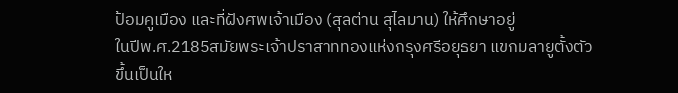ป้อมคูเมือง และที่ฝังศพเจ้าเมือง (สุลต่าน สุไลมาน) ให้ศึกษาอยู่
ในปีพ.ศ.2185สมัยพระเจ้าปราสาททองแห่งกรุงศรีอยุธยา แขกมลายูตั้งตัวขึ้นเป็นให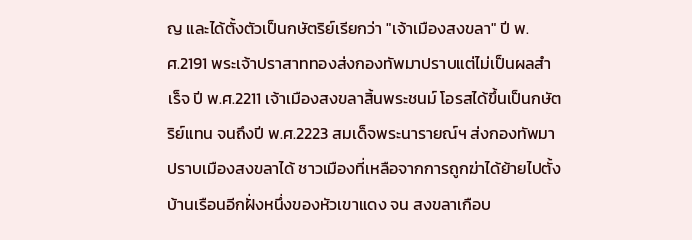ญ และได้ตั้งตัวเป็นกษัตริย์เรียกว่า "เจ้าเมืองสงขลา" ปี พ.ศ.2191 พระเจ้าปราสาททองส่งกองทัพมาปราบแต่ไม่เป็นผลสำเร็จ ปี พ.ศ.2211 เจ้าเมืองสงขลาสิ้นพระชนม์ โอรสได้ขึ้นเป็นกษัตริย์แทน จนถึงปี พ.ศ.2223 สมเด็จพระนารายณ์ฯ ส่งกองทัพมาปราบเมืองสงขลาได้ ชาวเมืองที่เหลือจากการถูกฆ่าได้ย้ายไปตั้งบ้านเรือนอีกฝั่งหนึ่งของหัวเขาแดง จน สงขลาเกือบ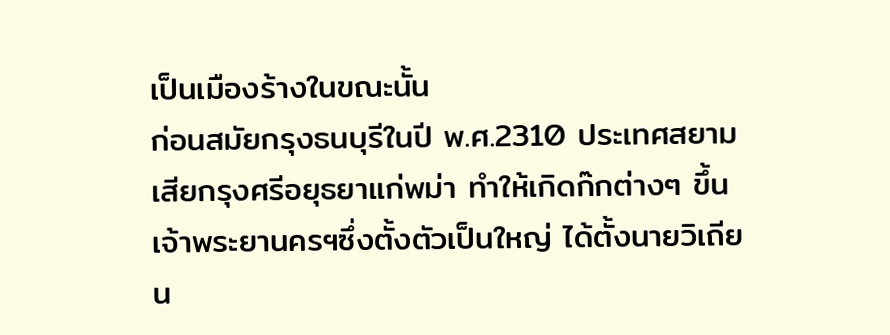เป็นเมืองร้างในขณะนั้น
ก่อนสมัยกรุงธนบุรีในปี พ.ศ.2310 ประเทศสยามเสียกรุงศรีอยุธยาแก่พม่า ทำให้เกิดก๊กต่างๆ ขึ้น เจ้าพระยานครฯซึ่งตั้งตัวเป็นใหญ่ ได้ตั้งนายวิเถียน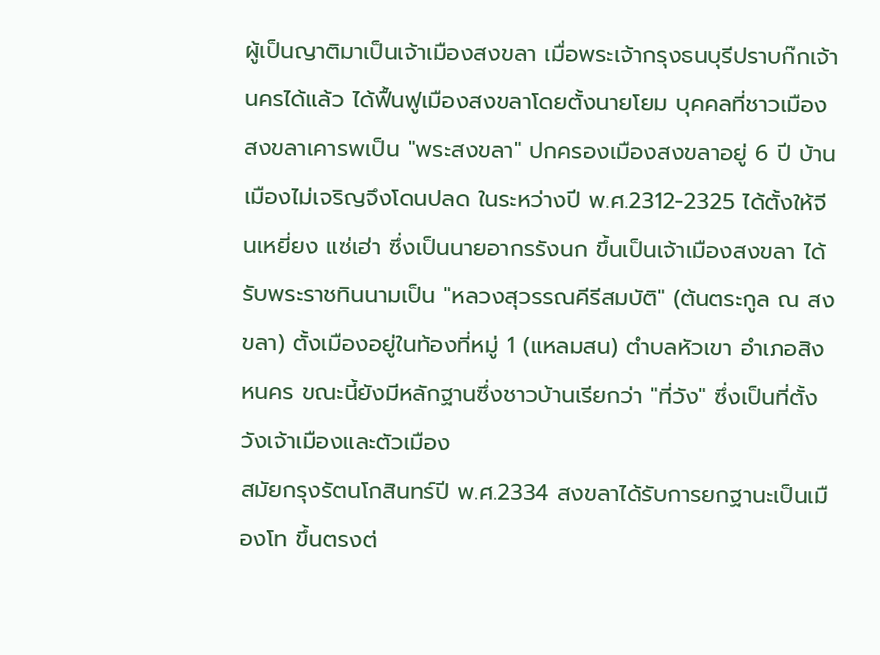ผู้เป็นญาติมาเป็นเจ้าเมืองสงขลา เมื่อพระเจ้ากรุงธนบุรีปราบก๊กเจ้านครได้แล้ว ได้ฟื้นฟูเมืองสงขลาโดยตั้งนายโยม บุคคลที่ชาวเมืองสงขลาเคารพเป็น "พระสงขลา" ปกครองเมืองสงขลาอยู่ 6 ปี บ้านเมืองไม่เจริญจึงโดนปลด ในระหว่างปี พ.ศ.2312-2325 ได้ตั้งให้จีนเหยี่ยง แซ่เฮ่า ซึ่งเป็นนายอากรรังนก ขึ้นเป็นเจ้าเมืองสงขลา ได้รับพระราชทินนามเป็น "หลวงสุวรรณคีรีสมบัติ" (ต้นตระกูล ณ สงขลา) ตั้งเมืองอยู่ในท้องที่หมู่ 1 (แหลมสน) ตำบลหัวเขา อำเภอสิงหนคร ขณะนี้ยังมีหลักฐานซึ่งชาวบ้านเรียกว่า "ที่วัง" ซึ่งเป็นที่ตั้งวังเจ้าเมืองและตัวเมือง
สมัยกรุงรัตนโกสินทร์ปี พ.ศ.2334 สงขลาได้รับการยกฐานะเป็นเมืองโท ขึ้นตรงต่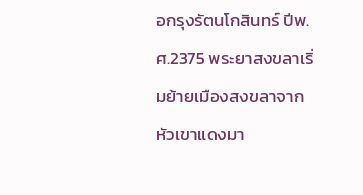อกรุงรัตนโกสินทร์ ปีพ.ศ.2375 พระยาสงขลาเริ่มย้ายเมืองสงขลาจากหัวเขาแดงมา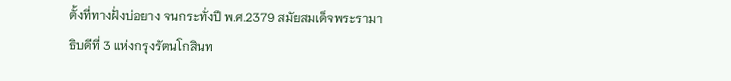ตั้งที่ทางฝั่งบ่อยาง จนกระทั่งปี พ.ศ.2379 สมัยสมเด็จพระรามาธิบดีที่ 3 แห่งกรุงรัตนโกสินท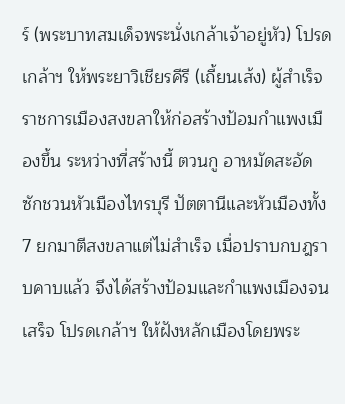ร์ (พระบาทสมเด็จพระนั่งเกล้าเจ้าอยู่หัว) โปรดเกล้าฯ ให้พระยาวิเชียรคีรี (เถี้ยนเส้ง) ผู้สำเร็จราชการเมืองสงขลาให้ก่อสร้างป้อมกำแพงเมืองขึ้น ระหว่างที่สร้างนี้ ตวนกู อาหมัดสะอัด ซักชวนหัวเมืองไทรบุรี ปัตตานีและหัวเมืองทั้ง 7 ยกมาตีสงขลาแต่ไม่สำเร็จ เมื่อปราบกบฎราบคาบแล้ว จึงได้สร้างป้อมและกำแพงเมืองจนเสร็จ โปรดเกล้าฯ ให้ฝังหลักเมืองโดยพระ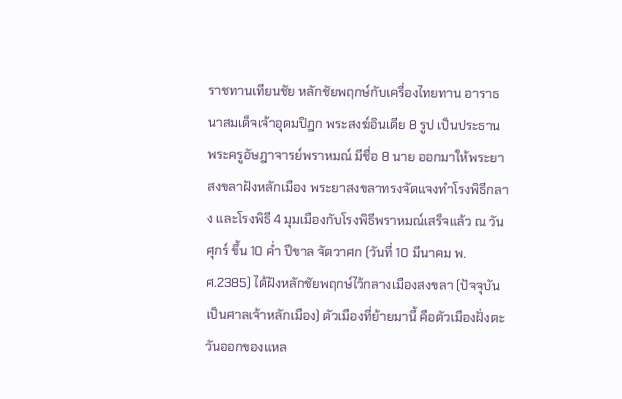ราชทานเทียนชัย หลักชัยพฤกษ์กับเครื่องไทยทาน อาราธนาสมเด็จเจ้าอุดมปิฎก พระสงฆ์อินเดีย 8 รูป เป็นประธาน พระครูอัษฎาจารย์พราหมณ์ มีชื่อ 8 นาย ออกมาให้พระยาสงขลาฝังหลักเมือง พระยาสงขลาทรงจัดแจงทำโรงพิธีกลาง และโรงพิธี 4 มุมเมืองกับโรงพิธีพราหมณ์เสร็จแล้ว ณ วันศุกร์ ขึ้น 10 ค่ำ ปีขาล จัตวาศก (วันที่ 10 มีนาคม พ.ศ.2385) ได้ฝังหลักชัยพฤกษ์ไว้กลางเมืองสงขลา (ปัจจุบันเป็นศาลเจ้าหลักเมือง) ตัวเมืองที่ย้ายมานี้ คือตัวเมืองฝั่งตะวันออกของแหล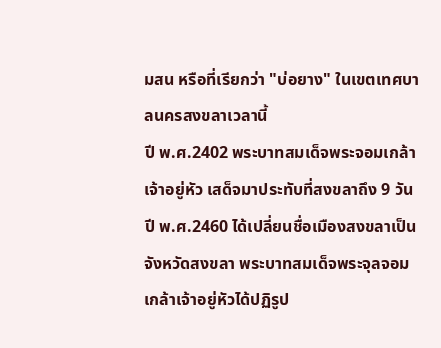มสน หรือที่เรียกว่า "บ่อยาง" ในเขตเทศบาลนครสงขลาเวลานี้
ปี พ.ศ.2402 พระบาทสมเด็จพระจอมเกล้าเจ้าอยู่หัว เสด็จมาประทับที่สงขลาถึง 9 วัน
ปี พ.ศ.2460 ได้เปลี่ยนชื่อเมืองสงขลาเป็นจังหวัดสงขลา พระบาทสมเด็จพระจุลจอมเกล้าเจ้าอยู่หัวได้ปฏิรูป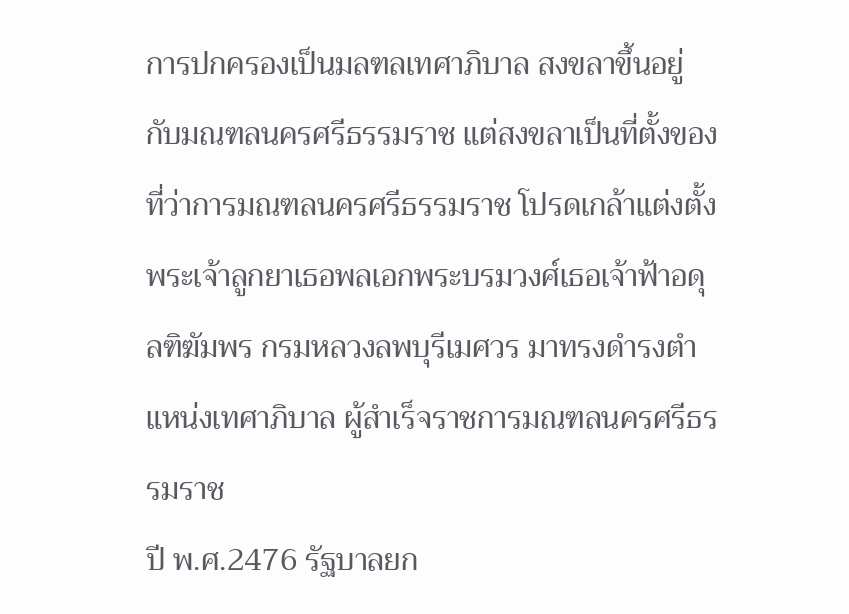การปกครองเป็นมลฑลเทศาภิบาล สงขลาขึ้นอยู่กับมณฑลนครศรีธรรมราช แต่สงขลาเป็นที่ตั้งของที่ว่าการมณฑลนครศรีธรรมราช โปรดเกล้าแต่งตั้งพระเจ้าลูกยาเธอพลเอกพระบรมวงศ์เธอเจ้าฟ้าอดุลฑิฆัมพร กรมหลวงลพบุรีเมศวร มาทรงดำรงตำแหน่งเทศาภิบาล ผู้สำเร็จราชการมณฑลนครศรีธรรมราช
ปี พ.ศ.2476 รัฐบาลยก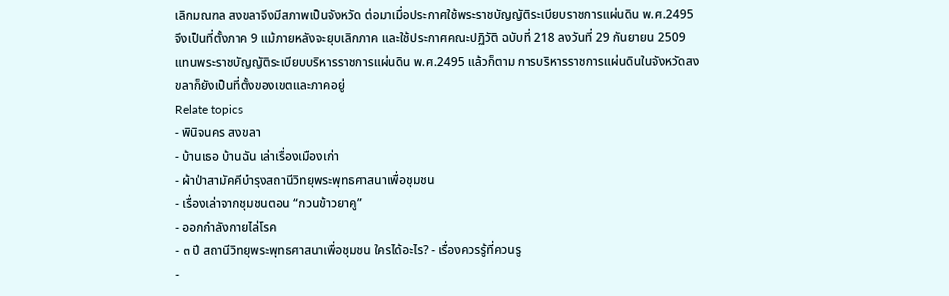เลิกมณฑล สงขลาจึงมีสภาพเป็นจังหวัด ต่อมาเมื่อประกาศใช้พระราชบัญญัติระเบียบราชการแผ่นดิน พ.ศ.2495 จึงเป็นที่ตั้งภาค 9 แม้ภายหลังจะยุบเลิกภาค และใช้ประกาศคณะปฏิวัติ ฉบับที่ 218 ลงวันที่ 29 กันยายน 2509 แทนพระราชบัญญัติระเบียบบริหารราชการแผ่นดิน พ.ศ.2495 แล้วก็ตาม การบริหารราชการแผ่นดินในจังหวัดสงขลาก็ยังเป็นที่ตั้งของเขตและภาคอยู่
Relate topics
- พินิจนคร สงขลา
- บ้านเธอ บ้านฉัน เล่าเรื่องเมืองเก่า
- ผ้าป่าสามัคคีบำรุงสถานีวิทยุพระพุทธศาสนาเพื่อชุมชน
- เรื่องเล่าจากชุมชนตอน “กวนข้าวยาคู”
- ออกกำลังกายไล่โรค
- ๓ ปี สถานีวิทยุพระพุทธศาสนาเพื่อชุมชน ใครได้อะไร? - เรื่องควรรู้ที่ควนรู
-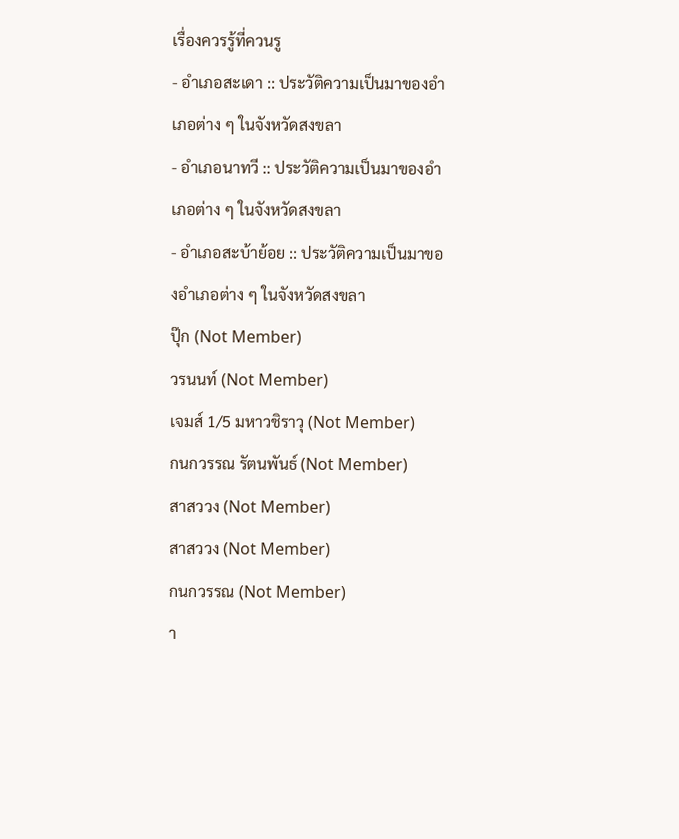เรื่องควรรู้ที่ควนรู
- อำเภอสะเดา :: ประวัติความเป็นมาของอำเภอต่าง ๆ ในจังหวัดสงขลา
- อำเภอนาทวี :: ประวัติความเป็นมาของอำเภอต่าง ๆ ในจังหวัดสงขลา
- อำเภอสะบ้าย้อย :: ประวัติความเป็นมาของอำเภอต่าง ๆ ในจังหวัดสงขลา
ปุ๊ก (Not Member)
วรนนท์ (Not Member)
เจมส์ 1/5 มหาวชิราวุ (Not Member)
กนกวรรณ รัตนพันธ์ (Not Member)
สาสววง (Not Member)
สาสววง (Not Member)
กนกวรรณ (Not Member)
า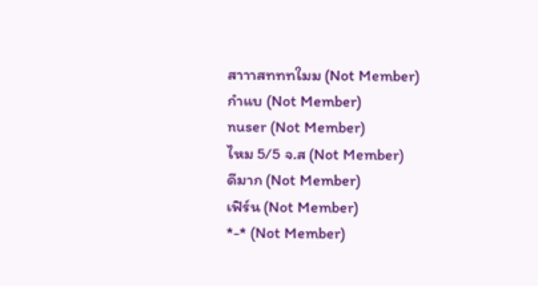สาาาสทททใมม (Not Member)
กำแบ (Not Member)
nuser (Not Member)
ไหม 5/5 จ.ส (Not Member)
ดีมาก (Not Member)
เฟิร์น (Not Member)
*-* (Not Member)